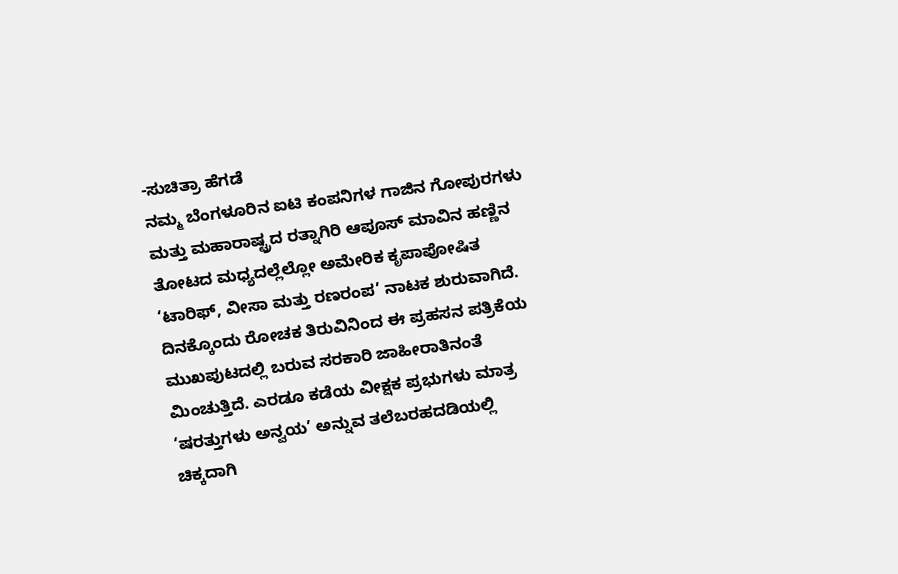-ಸುಚಿತ್ರಾ ಹೆಗಡೆ
ನಮ್ಮ ಬೆಂಗಳೂರಿನ ಐಟಿ ಕಂಪನಿಗಳ ಗಾಜಿನ ಗೋಪುರಗಳು ಮತ್ತು ಮಹಾರಾಷ್ಟ್ರದ ರತ್ನಾಗಿರಿ ಆಪೂಸ್ ಮಾವಿನ ಹಣ್ಣಿನ ತೋಟದ ಮಧ್ಯದಲ್ಲೆಲ್ಲೋ ಅಮೇರಿಕ ಕೃಪಾಪೋಷಿತ ‘ಟಾರಿಫ್, ವೀಸಾ ಮತ್ತು ರಣರಂಪ’ ನಾಟಕ ಶುರುವಾಗಿದೆ. ದಿನಕ್ಕೊಂದು ರೋಚಕ ತಿರುವಿನಿಂದ ಈ ಪ್ರಹಸನ ಪತ್ರಿಕೆಯ ಮುಖಪುಟದಲ್ಲಿ ಬರುವ ಸರಕಾರಿ ಜಾಹೀರಾತಿನಂತೆ ಮಿಂಚುತ್ತಿದೆ. ಎರಡೂ ಕಡೆಯ ವೀಕ್ಷಕ ಪ್ರಭುಗಳು ಮಾತ್ರ ‘ಷರತ್ತುಗಳು ಅನ್ವಯ’ ಅನ್ನುವ ತಲೆಬರಹದಡಿಯಲ್ಲಿ ಚಿಕ್ಕದಾಗಿ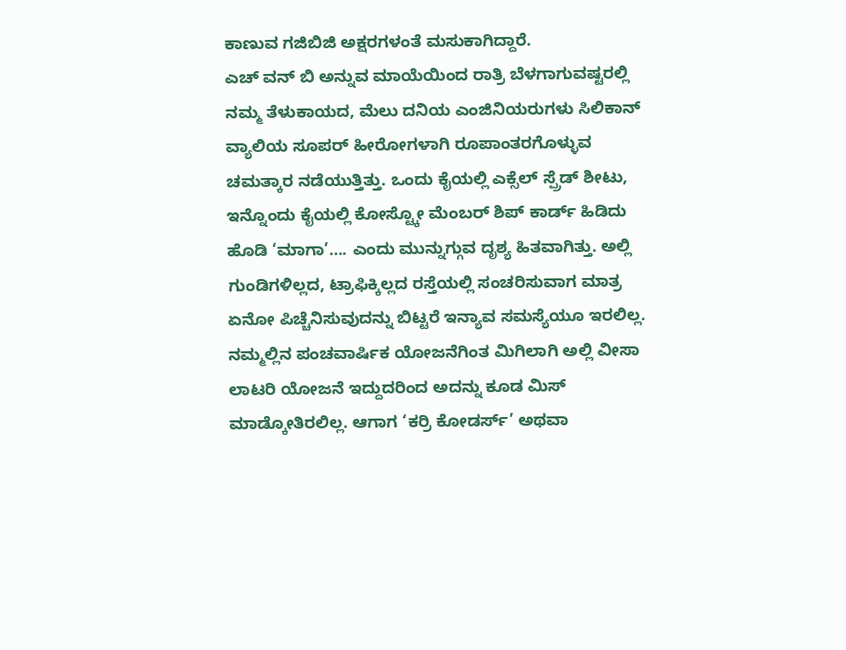ಕಾಣುವ ಗಜಿಬಿಜಿ ಅಕ್ಷರಗಳಂತೆ ಮಸುಕಾಗಿದ್ದಾರೆ.
ಎಚ್ ವನ್ ಬಿ ಅನ್ನುವ ಮಾಯೆಯಿಂದ ರಾತ್ರಿ ಬೆಳಗಾಗುವಷ್ಟರಲ್ಲಿ ನಮ್ಮ ತೆಳುಕಾಯದ, ಮೆಲು ದನಿಯ ಎಂಜಿನಿಯರುಗಳು ಸಿಲಿಕಾನ್ ವ್ಯಾಲಿಯ ಸೂಪರ್ ಹೀರೋಗಳಾಗಿ ರೂಪಾಂತರಗೊಳ್ಳುವ ಚಮತ್ಕಾರ ನಡೆಯುತ್ತಿತ್ತು. ಒಂದು ಕೈಯಲ್ಲಿ ಎಕ್ಸೆಲ್ ಸ್ಪ್ರೆಡ್ ಶೀಟು, ಇನ್ನೊಂದು ಕೈಯಲ್ಲಿ ಕೋಸ್ಟ್ಕೋ ಮೆಂಬರ್ ಶಿಪ್ ಕಾರ್ಡ್ ಹಿಡಿದು ಹೊಡಿ ‘ಮಾಗಾ’…. ಎಂದು ಮುನ್ನುಗ್ಗುವ ದೃಶ್ಯ ಹಿತವಾಗಿತ್ತು. ಅಲ್ಲಿ ಗುಂಡಿಗಳಿಲ್ಲದ, ಟ್ರಾಫಿಕ್ಕಿಲ್ಲದ ರಸ್ತೆಯಲ್ಲಿ ಸಂಚರಿಸುವಾಗ ಮಾತ್ರ ಏನೋ ಪಿಚ್ಚೆನಿಸುವುದನ್ನು ಬಿಟ್ಟರೆ ಇನ್ಯಾವ ಸಮಸ್ಯೆಯೂ ಇರಲಿಲ್ಲ. ನಮ್ಮಲ್ಲಿನ ಪಂಚವಾರ್ಷಿಕ ಯೋಜನೆಗಿಂತ ಮಿಗಿಲಾಗಿ ಅಲ್ಲಿ ವೀಸಾ ಲಾಟರಿ ಯೋಜನೆ ಇದ್ದುದರಿಂದ ಅದನ್ನು ಕೂಡ ಮಿಸ್ ಮಾಡ್ಕೋತಿರಲಿಲ್ಲ. ಆಗಾಗ ‘ಕರ್ರಿ ಕೋಡರ್ಸ್’ ಅಥವಾ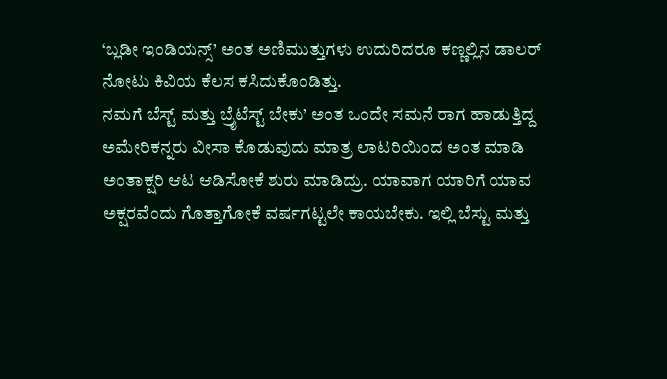‘ಬ್ಲಡೀ ಇಂಡಿಯನ್ಸ್’ ಅಂತ ಅಣಿಮುತ್ತುಗಳು ಉದುರಿದರೂ ಕಣ್ಣಲ್ಲಿನ ಡಾಲರ್ ನೋಟು ಕಿವಿಯ ಕೆಲಸ ಕಸಿದುಕೊಂಡಿತ್ತು.
ನಮಗೆ ಬೆಸ್ಟ್ ಮತ್ತು ಬ್ರೈಟೆಸ್ಟ್ ಬೇಕು’ ಅಂತ ಒಂದೇ ಸಮನೆ ರಾಗ ಹಾಡುತ್ತಿದ್ದ ಅಮೇರಿಕನ್ನರು ವೀಸಾ ಕೊಡುವುದು ಮಾತ್ರ ಲಾಟರಿಯಿಂದ ಅಂತ ಮಾಡಿ ಅಂತಾಕ್ಷರಿ ಆಟ ಆಡಿಸೋಕೆ ಶುರು ಮಾಡಿದ್ರು. ಯಾವಾಗ ಯಾರಿಗೆ ಯಾವ ಅಕ್ಷರವೆಂದು ಗೊತ್ತಾಗೋಕೆ ವರ್ಷಗಟ್ಟಲೇ ಕಾಯಬೇಕು. ಇಲ್ಲಿ ಬೆಸ್ಟು ಮತ್ತು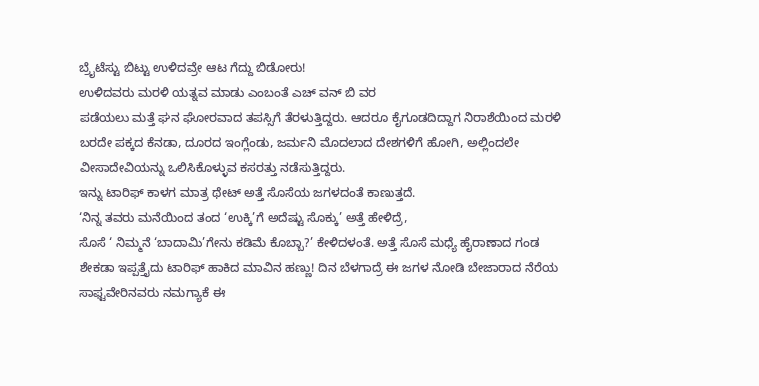ಬ್ರೈಟೆಸ್ಟು ಬಿಟ್ಟು ಉಳಿದವ್ರೇ ಆಟ ಗೆದ್ದು ಬಿಡೋರು!
ಉಳಿದವರು ಮರಳಿ ಯತ್ನವ ಮಾಡು ಎಂಬಂತೆ ಎಚ್ ವನ್ ಬಿ ವರ
ಪಡೆಯಲು ಮತ್ತೆ ಘನ ಘೋರವಾದ ತಪಸ್ಸಿಗೆ ತೆರಳುತ್ತಿದ್ದರು. ಆದರೂ ಕೈಗೂಡದಿದ್ದಾಗ ನಿರಾಶೆಯಿಂದ ಮರಳಿ ಬರದೇ ಪಕ್ಕದ ಕೆನಡಾ, ದೂರದ ಇಂಗ್ಲೆಂಡು, ಜರ್ಮನಿ ಮೊದಲಾದ ದೇಶಗಳಿಗೆ ಹೋಗಿ, ಅಲ್ಲಿಂದಲೇ ವೀಸಾದೇವಿಯನ್ನು ಒಲಿಸಿಕೊಳ್ಳುವ ಕಸರತ್ತು ನಡೆಸುತ್ತಿದ್ದರು.
ಇನ್ನು ಟಾರಿಫ್ ಕಾಳಗ ಮಾತ್ರ ಥೇಟ್ ಅತ್ತೆ ಸೊಸೆಯ ಜಗಳದಂತೆ ಕಾಣುತ್ತದೆ.
‘ನಿನ್ನ ತವರು ಮನೆಯಿಂದ ತಂದ ‘ಉಕ್ಕಿ’ಗೆ ಅದೆಷ್ಟು ಸೊಕ್ಕು’ ಅತ್ತೆ ಹೇಳಿದ್ರೆ,
ಸೊಸೆ ‘ ನಿಮ್ಮನೆ ‘ಬಾದಾಮಿ’ಗೇನು ಕಡಿಮೆ ಕೊಬ್ಬಾ?’ ಕೇಳಿದಳಂತೆ. ಅತ್ತೆ ಸೊಸೆ ಮಧ್ಯೆ ಹೈರಾಣಾದ ಗಂಡ ಶೇಕಡಾ ಇಪ್ಪತ್ತೈದು ಟಾರಿಫ್ ಹಾಕಿದ ಮಾವಿನ ಹಣ್ಣು! ದಿನ ಬೆಳಗಾದ್ರೆ ಈ ಜಗಳ ನೋಡಿ ಬೇಜಾರಾದ ನೆರೆಯ ಸಾಫ್ಟವೇರಿನವರು ನಮಗ್ಯಾಕೆ ಈ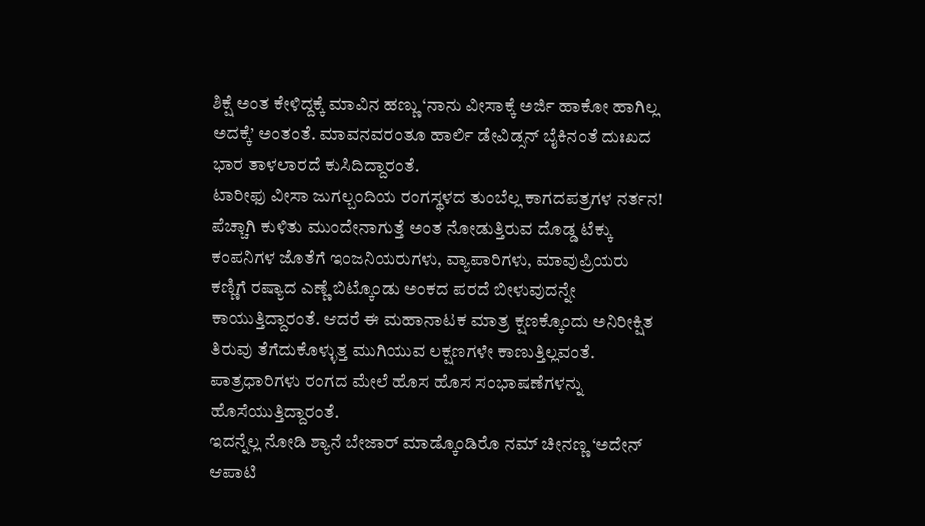ಶಿಕ್ಷೆ ಅಂತ ಕೇಳಿದ್ದಕ್ಕೆ ಮಾವಿನ ಹಣ್ಣು ‘ನಾನು ವೀಸಾಕ್ಕೆ ಅರ್ಜಿ ಹಾಕೋ ಹಾಗಿಲ್ಲ ಅದಕ್ಕೆ’ ಅಂತಂತೆ. ಮಾವನವರಂತೂ ಹಾರ್ಲಿ ಡೇವಿಡ್ಸನ್ ಬೈಕಿನಂತೆ ದುಃಖದ ಭಾರ ತಾಳಲಾರದೆ ಕುಸಿದಿದ್ದಾರಂತೆ.
ಟಾರೀಫು ವೀಸಾ ಜುಗಲ್ಬಂದಿಯ ರಂಗಸ್ಥಳದ ತುಂಬೆಲ್ಲ ಕಾಗದಪತ್ರಗಳ ನರ್ತನ! ಪೆಚ್ಚಾಗಿ ಕುಳಿತು ಮುಂದೇನಾಗುತ್ತೆ ಅಂತ ನೋಡುತ್ತಿರುವ ದೊಡ್ಡ ಟೆಕ್ಕು ಕಂಪನಿಗಳ ಜೊತೆಗೆ ಇಂಜನಿಯರುಗಳು, ವ್ಯಾಪಾರಿಗಳು, ಮಾವುಪ್ರಿಯರು ಕಣ್ಣಿಗೆ ರಷ್ಯಾದ ಎಣ್ಣೆ ಬಿಟ್ಕೊಂಡು ಅಂಕದ ಪರದೆ ಬೀಳುವುದನ್ನೇ ಕಾಯುತ್ತಿದ್ದಾರಂತೆ. ಆದರೆ ಈ ಮಹಾನಾಟಕ ಮಾತ್ರ ಕ್ಷಣಕ್ಕೊಂದು ಅನಿರೀಕ್ಷಿತ ತಿರುವು ತೆಗೆದುಕೊಳ್ಳುತ್ತ ಮುಗಿಯುವ ಲಕ್ಷಣಗಳೇ ಕಾಣುತ್ತಿಲ್ಲವಂತೆ. ಪಾತ್ರಧಾರಿಗಳು ರಂಗದ ಮೇಲೆ ಹೊಸ ಹೊಸ ಸಂಭಾಷಣೆಗಳನ್ನು ಹೊಸೆಯುತ್ತಿದ್ದಾರಂತೆ.
ಇದನ್ನೆಲ್ಲ ನೋಡಿ ಶ್ಯಾನೆ ಬೇಜಾರ್ ಮಾಡ್ಕೊಂಡಿರೊ ನಮ್ ಚೀನಣ್ಣ ‘ಅದೇನ್ ಆಪಾಟಿ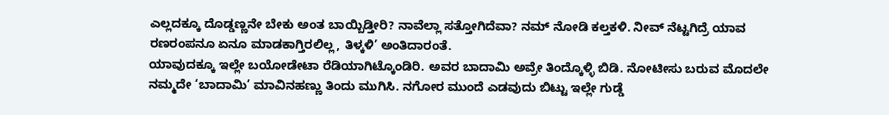ಎಲ್ಲದಕ್ಕೂ ದೊಡ್ಡಣ್ಣನೇ ಬೇಕು ಅಂತ ಬಾಯ್ಬಿಡ್ತೀರಿ? ನಾವೆಲ್ಲಾ ಸತ್ತೋಗಿದೆವಾ? ನಮ್ ನೋಡಿ ಕಲ್ತಕಳಿ. ನೀವ್ ನೆಟ್ಟಗಿದ್ರೆ ಯಾವ ರಣರಂಪನೂ ಏನೂ ಮಾಡಕಾಗ್ತಿರಲಿಲ್ಲ, ತಿಳ್ಕಳಿ’ ಅಂತಿದಾರಂತೆ.
ಯಾವುದಕ್ಕೂ ಇಲ್ಲೇ ಬಯೋಡೇಟಾ ರೆಡಿಯಾಗಿಟ್ಕೊಂಡಿರಿ. ಅವರ ಬಾದಾಮಿ ಅವ್ರೇ ತಿಂದ್ಕೊಳ್ಳಿ ಬಿಡಿ. ನೋಟೀಸು ಬರುವ ಮೊದಲೇ ನಮ್ಮದೇ ‘ಬಾದಾಮಿ’ ಮಾವಿನಹಣ್ಣು ತಿಂದು ಮುಗಿಸಿ. ನಗೋರ ಮುಂದೆ ಎಡವುದು ಬಿಟ್ಟು ಇಲ್ಲೇ ಗುಡ್ಡೆ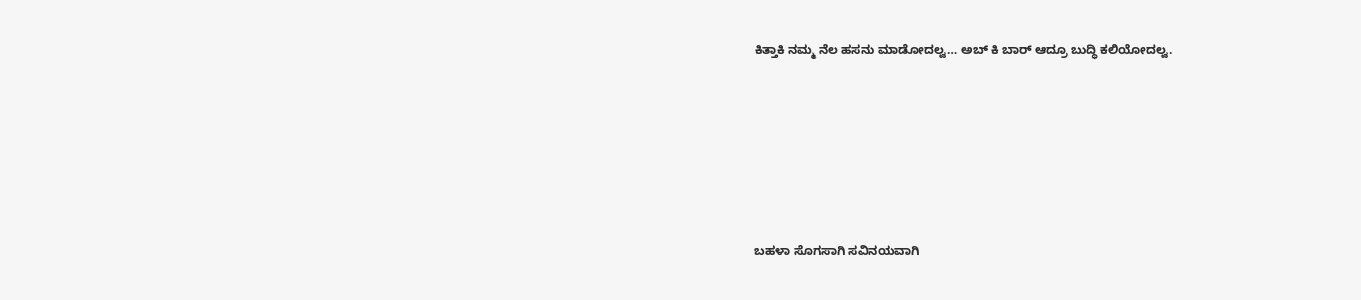ಕಿತ್ತಾಕಿ ನಮ್ಮ ನೆಲ ಹಸನು ಮಾಡೋದಲ್ವ… ಅಬ್ ಕಿ ಬಾರ್ ಆದ್ರೂ ಬುದ್ಧಿ ಕಲಿಯೋದಲ್ವ.






ಬಹಳಾ ಸೊಗಸಾಗಿ ಸವಿನಯವಾಗಿ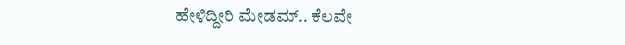ಹೇಳಿದ್ದೀರಿ ಮೇಡಮ್.. ಕೆಲವೇ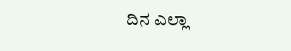ದಿನ ಎಲ್ಲಾ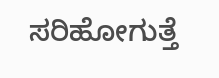ಸರಿಹೋಗುತ್ತೆ